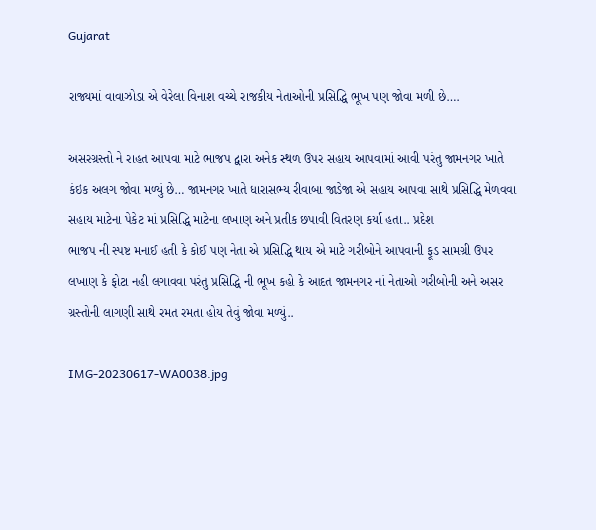Gujarat

રાજ્યમાં વાવાઝોડા એ વેરેલા વિનાશ વચ્ચે રાજકીય નેતાઓની પ્રસિદ્ધિ ભૂખ પણ જોવા મળી છે….

અસરગ્રસ્તો ને રાહત આપવા માટે ભાજપ દ્વારા અનેક સ્થળ ઉપર સહાય આપવામાં આવી પરંતુ જામનગર ખાતે કંઇક અલગ જોવા મળ્યું છે… જામનગર ખાતે ધારાસભ્ય રીવાબા જાડેજા એ સહાય આપવા સાથે પ્રસિદ્ધિ મેળવવા સહાય માટેના પેકેટ માં પ્રસિદ્ધિ માટેના લખાણ અને પ્રતીક છપાવી વિતરણ કર્યા હતા.. પ્રદેશ
ભાજપ ની સ્પષ્ટ મનાઈ હતી કે કોઈ પણ નેતા એ પ્રસિદ્ધિ થાય એ માટે ગરીબોને આપવાની ફૂડ સામગ્રી ઉપર લખાણ કે ફોટા નહી લગાવવા પરંતુ પ્રસિદ્ધિ ની ભૂખ કહો કે આદત જામનગર નાં નેતાઓ ગરીબોની અને અસર ગ્રસ્તોની લાગણી સાથે રમત રમતા હોય તેવું જોવા મળ્યું..

IMG-20230617-WA0038.jpg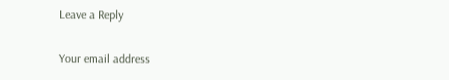Leave a Reply

Your email address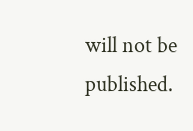will not be published.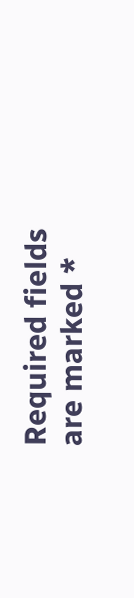Required fields are marked *